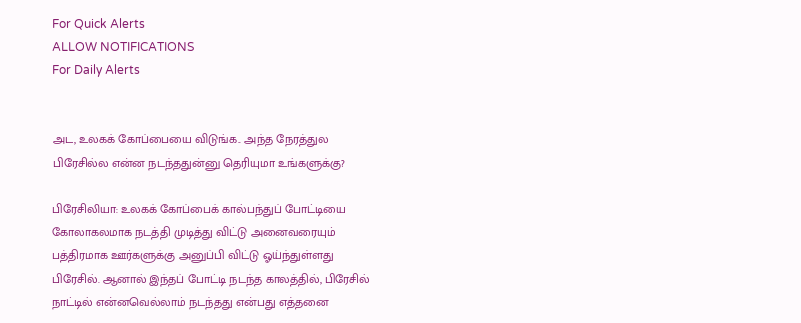For Quick Alerts
ALLOW NOTIFICATIONS
For Daily Alerts


அட, உலகக் கோப்பையை விடுங்க.. அந்த நேரத்துல பிரேசில்ல என்ன நடந்ததுன்னு தெரியுமா உங்களுக்கு?

பிரேசிலியா: உலகக் கோப்பைக் கால்பந்துப் போட்டியை கோலாகலமாக நடத்தி முடித்து விட்டு அனைவரையும் பத்திரமாக ஊர்களுக்கு அனுப்பி விட்டு ஓய்ந்துள்ளது பிரேசில். ஆனால் இந்தப் போட்டி நடந்த காலத்தில், பிரேசில் நாட்டில் என்னவெல்லாம் நடந்தது என்பது எத்தனை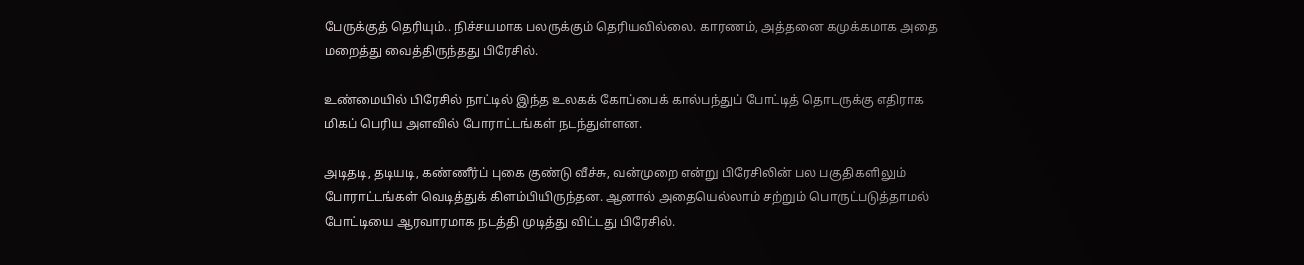பேருக்குத் தெரியும்.. நிச்சயமாக பலருக்கும் தெரியவில்லை. காரணம், அத்தனை கமுக்கமாக அதை மறைத்து வைத்திருந்தது பிரேசில்.

உண்மையில் பிரேசில் நாட்டில் இந்த உலகக் கோப்பைக் கால்பந்துப் போட்டித் தொடருக்கு எதிராக மிகப் பெரிய அளவில் போராட்டங்கள் நடந்துள்ளன.

அடிதடி, தடியடி, கண்ணீர்ப் புகை குண்டு வீச்சு, வன்முறை என்று பிரேசிலின் பல பகுதிகளிலும் போராட்டங்கள் வெடித்துக் கிளம்பியிருந்தன. ஆனால் அதையெல்லாம் சற்றும் பொருட்படுத்தாமல் போட்டியை ஆரவாரமாக நடத்தி முடித்து விட்டது பிரேசில்.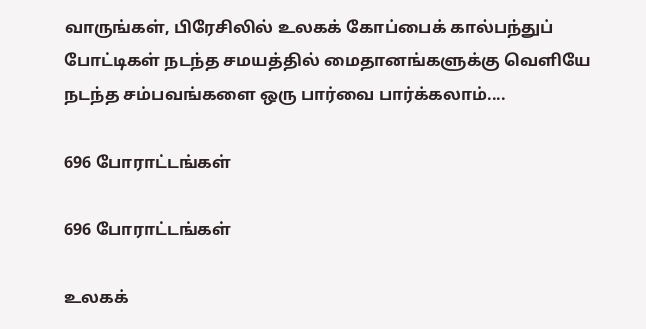வாருங்கள், பிரேசிலில் உலகக் கோப்பைக் கால்பந்துப் போட்டிகள் நடந்த சமயத்தில் மைதானங்களுக்கு வெளியே நடந்த சம்பவங்களை ஒரு பார்வை பார்க்கலாம்....

696 போராட்டங்கள்

696 போராட்டங்கள்

உலகக்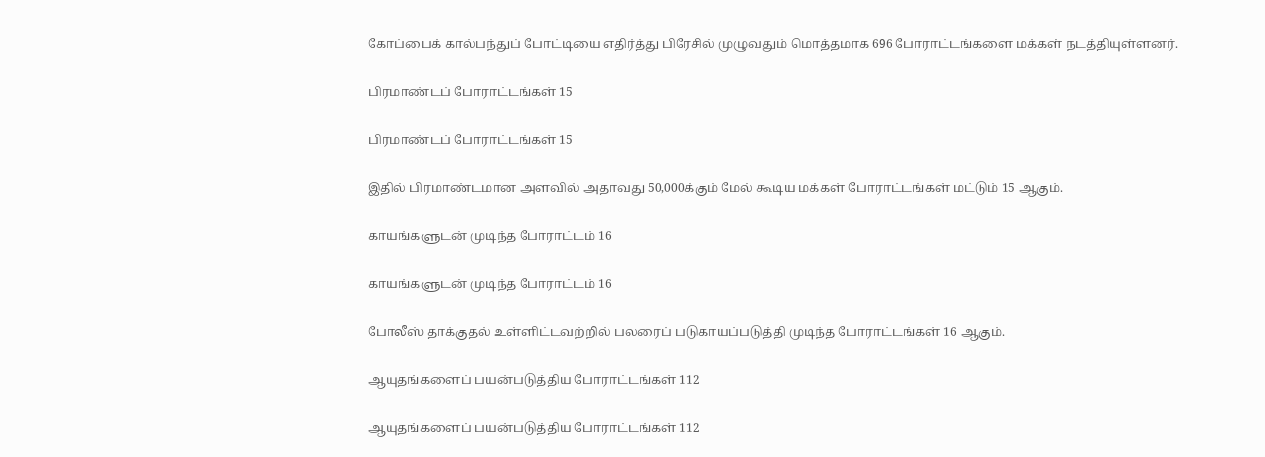கோப்பைக் கால்பந்துப் போட்டியை எதிர்த்து பிரேசில் முழுவதும் மொத்தமாக 696 போராட்டங்களை மக்கள் நடத்தியுள்ளனர்.

பிரமாண்டப் போராட்டங்கள் 15

பிரமாண்டப் போராட்டங்கள் 15

இதில் பிரமாண்டமான அளவில் அதாவது 50,000க்கும் மேல் கூடிய மக்கள் போராட்டங்கள் மட்டும் 15 ஆகும்.

காயங்களுடன் முடிந்த போராட்டம் 16

காயங்களுடன் முடிந்த போராட்டம் 16

போலீஸ் தாக்குதல் உள்ளிட்டவற்றில் பலரைப் படுகாயப்படுத்தி முடிந்த போராட்டங்கள் 16 ஆகும்.

ஆயுதங்களைப் பயன்படுத்திய போராட்டங்கள் 112

ஆயுதங்களைப் பயன்படுத்திய போராட்டங்கள் 112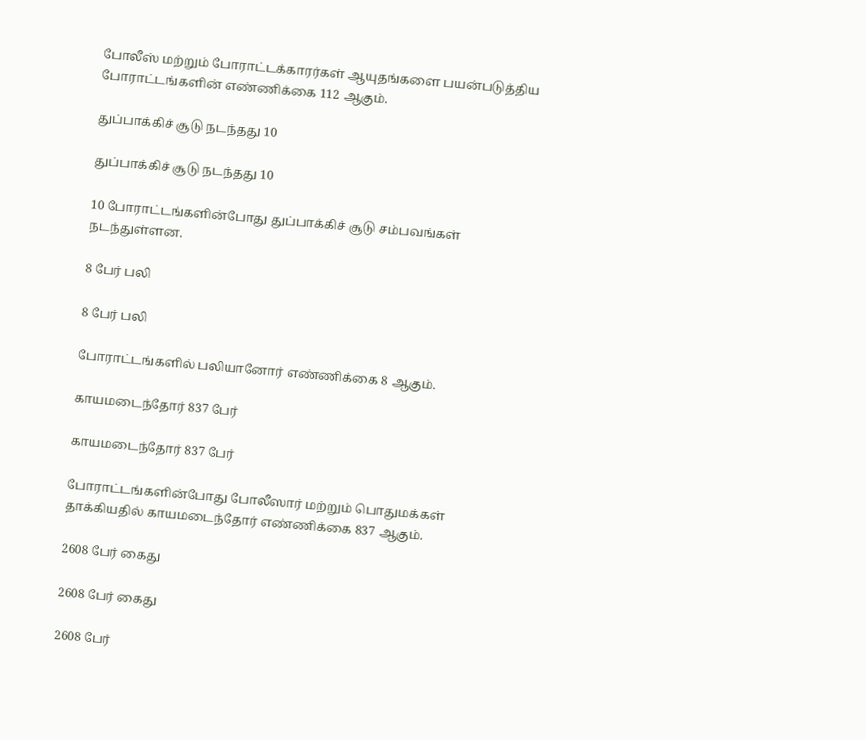போலீஸ் மற்றும் போராட்டக்காரர்கள் ஆயுதங்களை பயன்படுத்திய போராட்டங்களின் எண்ணிக்கை 112 ஆகும்.

துப்பாக்கிச் சூடு நடந்தது 10

துப்பாக்கிச் சூடு நடந்தது 10

10 போராட்டங்களின்போது துப்பாக்கிச் சூடு சம்பவங்கள் நடந்துள்ளன.

8 பேர் பலி

8 பேர் பலி

போராட்டங்களில் பலியானோர் எண்ணிக்கை 8 ஆகும்.

காயமடைந்தோர் 837 பேர்

காயமடைந்தோர் 837 பேர்

போராட்டங்களின்போது போலீஸார் மற்றும் பொதுமக்கள் தாக்கியதில் காயமடைந்தோர் எண்ணிக்கை 837 ஆகும்.

2608 பேர் கைது

2608 பேர் கைது

2608 பேர்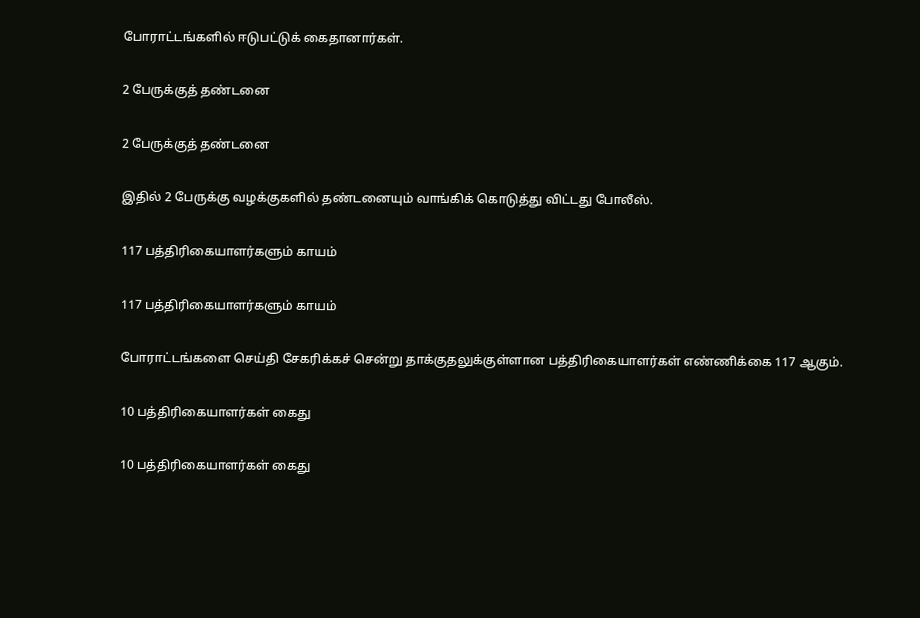போராட்டங்களில் ஈடுபட்டுக் கைதானார்கள்.

2 பேருக்குத் தண்டனை

2 பேருக்குத் தண்டனை

இதில் 2 பேருக்கு வழக்குகளில் தண்டனையும் வாங்கிக் கொடுத்து விட்டது போலீஸ்.

117 பத்திரிகையாளர்களும் காயம்

117 பத்திரிகையாளர்களும் காயம்

போராட்டங்களை செய்தி சேகரிக்கச் சென்று தாக்குதலுக்குள்ளான பத்திரிகையாளர்கள் எண்ணிக்கை 117 ஆகும்.

10 பத்திரிகையாளர்கள் கைது

10 பத்திரிகையாளர்கள் கைது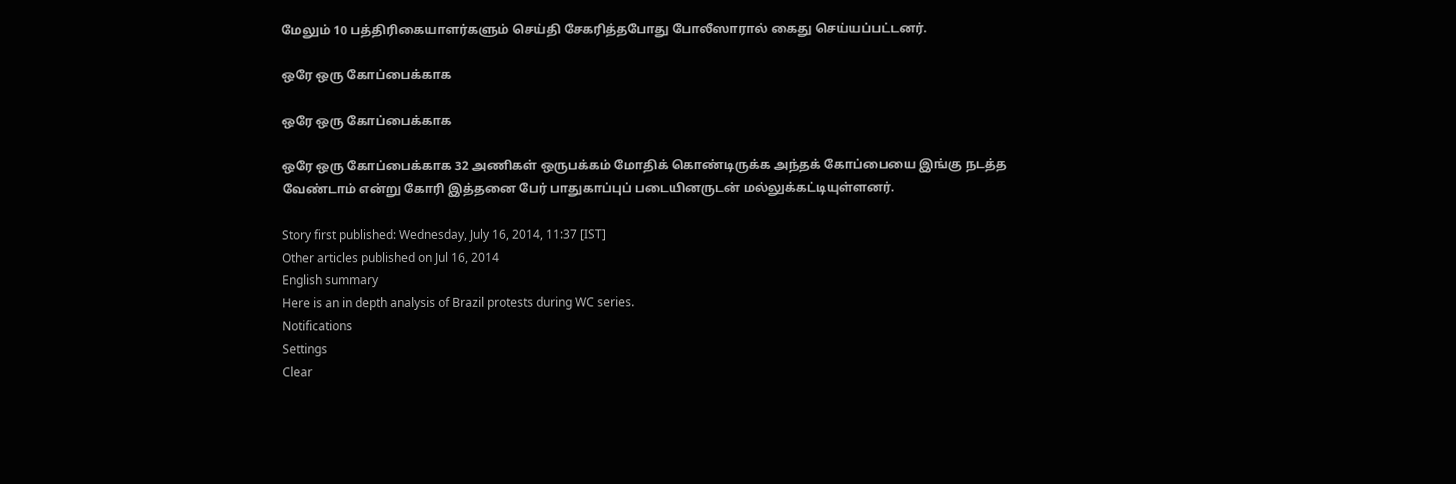மேலும் 10 பத்திரிகையாளர்களும் செய்தி சேகரித்தபோது போலீஸாரால் கைது செய்யப்பட்டனர்.

ஒரே ஒரு கோப்பைக்காக

ஒரே ஒரு கோப்பைக்காக

ஒரே ஒரு கோப்பைக்காக 32 அணிகள் ஒருபக்கம் மோதிக் கொண்டிருக்க அந்தக் கோப்பையை இங்கு நடத்த வேண்டாம் என்று கோரி இத்தனை பேர் பாதுகாப்புப் படையினருடன் மல்லுக்கட்டியுள்ளனர்.

Story first published: Wednesday, July 16, 2014, 11:37 [IST]
Other articles published on Jul 16, 2014
English summary
Here is an in depth analysis of Brazil protests during WC series.
Notifications
Settings
Clear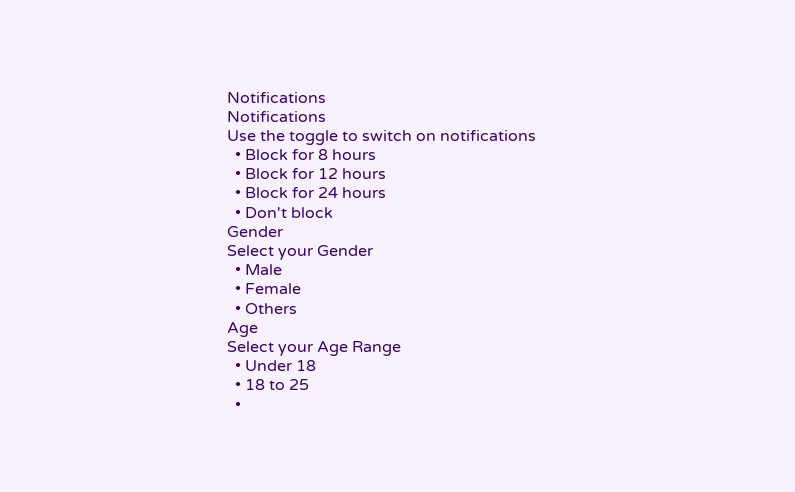Notifications
Notifications
Use the toggle to switch on notifications
  • Block for 8 hours
  • Block for 12 hours
  • Block for 24 hours
  • Don't block
Gender
Select your Gender
  • Male
  • Female
  • Others
Age
Select your Age Range
  • Under 18
  • 18 to 25
  •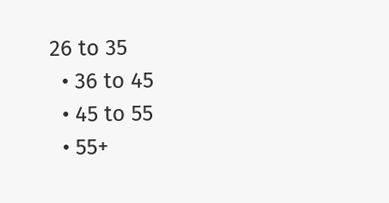26 to 35
  • 36 to 45
  • 45 to 55
  • 55+